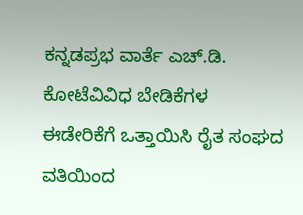ಕನ್ನಡಪ್ರಭ ವಾರ್ತೆ ಎಚ್.ಡಿ. ಕೋಟೆವಿವಿಧ ಬೇಡಿಕೆಗಳ ಈಡೇರಿಕೆಗೆ ಒತ್ತಾಯಿಸಿ ರೈತ ಸಂಘದ ವತಿಯಿಂದ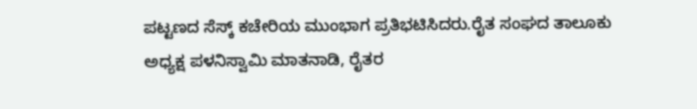ಪಟ್ಟಣದ ಸೆಸ್ಕ್‌ ಕಚೇರಿಯ ಮುಂಭಾಗ ಪ್ರತಿಭಟಿಸಿದರು.ರೈತ ಸಂಘದ ತಾಲೂಕು ಅಧ್ಯಕ್ಷ ಪಳನಿಸ್ವಾಮಿ ಮಾತನಾಡಿ, ರೈತರ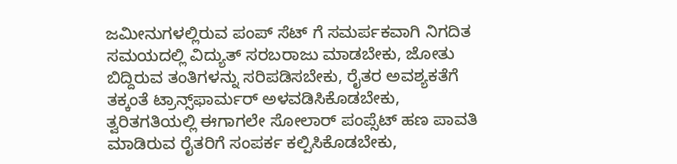ಜಮೀನುಗಳಲ್ಲಿರುವ ಪಂಪ್ ಸೆಟ್ ಗೆ ಸಮರ್ಪಕವಾಗಿ ನಿಗದಿತ ಸಮಯದಲ್ಲಿ ವಿದ್ಯುತ್ ಸರಬರಾಜು ಮಾಡಬೇಕು, ಜೋತು ಬಿದ್ದಿರುವ ತಂತಿಗಳನ್ನು ಸರಿಪಡಿಸಬೇಕು, ರೈತರ ಅವಶ್ಯಕತೆಗೆ ತಕ್ಕಂತೆ ಟ್ರಾನ್ಸ್‌ಫಾರ್ಮರ್‌ ಅಳವಡಿಸಿಕೊಡಬೇಕು, ತ್ವರಿತಗತಿಯಲ್ಲಿ ಈಗಾಗಲೇ ಸೋಲಾರ್ ಪಂಪ್ಸೆಟ್ ಹಣ ಪಾವತಿ ಮಾಡಿರುವ ರೈತರಿಗೆ ಸಂಪರ್ಕ ಕಲ್ಪಿಸಿಕೊಡಬೇಕು,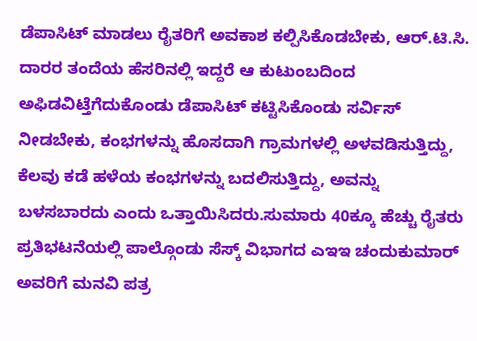ಡೆಪಾಸಿಟ್ ಮಾಡಲು ರೈತರಿಗೆ ಅವಕಾಶ ಕಲ್ಪಿಸಿಕೊಡಬೇಕು, ಆರ್.ಟಿ.ಸಿ. ದಾರರ ತಂದೆಯ ಹೆಸರಿನಲ್ಲಿ ಇದ್ದರೆ ಆ ಕುಟುಂಬದಿಂದ ಅಫಿಡವಿಟ್ತೆಗೆದುಕೊಂಡು ಡೆಪಾಸಿಟ್ ಕಟ್ಟಿಸಿಕೊಂಡು ಸರ್ವಿಸ್ ನೀಡಬೇಕು, ಕಂಭಗಳನ್ನು ಹೊಸದಾಗಿ ಗ್ರಾಮಗಳಲ್ಲಿ ಅಳವಡಿಸುತ್ತಿದ್ದು, ಕೆಲವು ಕಡೆ ಹಳೆಯ ಕಂಭಗಳನ್ನು ಬದಲಿಸುತ್ತಿದ್ದು, ಅವನ್ನು ಬಳಸಬಾರದು ಎಂದು ಒತ್ತಾಯಿಸಿದರು.ಸುಮಾರು 40ಕ್ಕೂ ಹೆಚ್ಚು ರೈತರು ಪ್ರತಿಭಟನೆಯಲ್ಲಿ ಪಾಲ್ಗೊಂಡು ಸೆಸ್ಕ್‌ ವಿಭಾಗದ ಎಇಇ ಚಂದುಕುಮಾರ್ ಅವರಿಗೆ ಮನವಿ ಪತ್ರ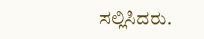ಸಲ್ಲಿಸಿದರು.